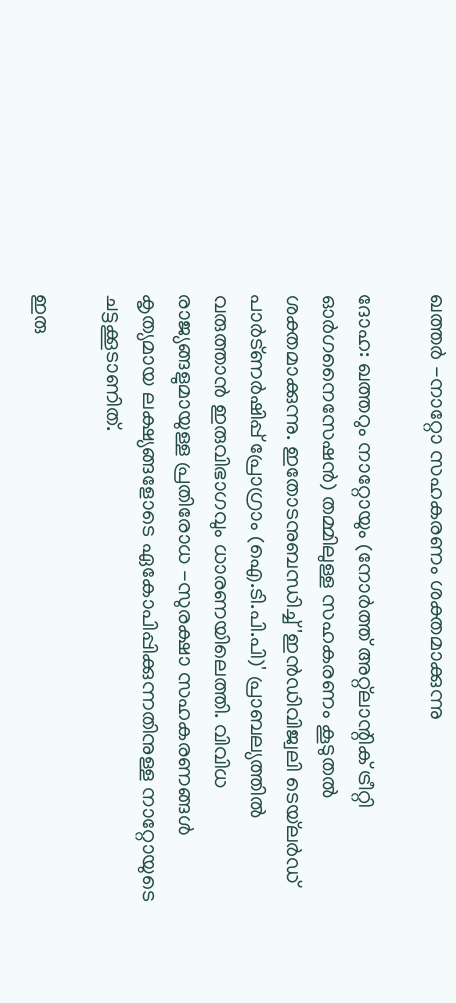ഖത്തർ -നാറ്റോ സഹകരണം ശക്തമാക്കുന്നു

ദോഹ: ഖത്തറും നാറ്റോയും (നോർത്ത് അറ്റ്ലാന്റിക് ട്രീറ്റി ഓർഗനൈസേഷൻ) തമ്മിലുള്ള സഹകരണം കൂടുതൽ ശക്തമാക്കുന്നു. ഇതോടനുബന്ധിച്ച് 'ഇൻഡിവിജ്വലി ടെയ്‌ലർഡ് പാർട്ണർഷിപ്പ് പ്രോഗ്രാം (ഐ.ടി.പി.പി)' പ്രാബല്യത്തിൽ വരുത്താൻ ഇരുവിഭാഗവും ധാരണയിലെത്തി. വിവിധ രാജ്യങ്ങളുമായുള്ള പ്രതിരോധ -സുരക്ഷാ സഹകരണങ്ങൾ കൃത്യമായ ലക്ഷ്യങ്ങളോടെ ഏകോപിപ്പിക്കുന്നതിനുള്ള നാറ്റോയുടെ ചട്ടക്കൂടാണിത്.

ഇരു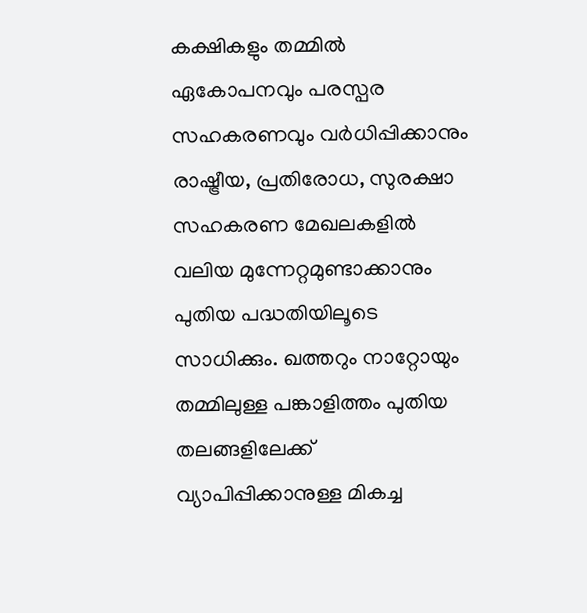കക്ഷികളും തമ്മിൽ ഏകോപനവും പരസ്പര സഹകരണവും വർധിപ്പിക്കാനും രാഷ്ട്രീയ, പ്രതിരോധ, സുരക്ഷാ സഹകരണ മേഖലകളിൽ വലിയ മുന്നേറ്റമുണ്ടാക്കാനും പുതിയ പദ്ധതിയിലൂടെ സാധിക്കും. ഖത്തറും നാറ്റോയും തമ്മിലുള്ള പങ്കാളിത്തം പുതിയ തലങ്ങളിലേക്ക് വ്യാപിപ്പിക്കാനുള്ള മികച്ച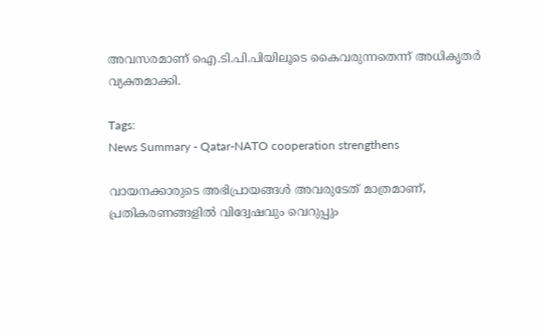അവസരമാണ് ഐ.ടി.പി.പിയിലൂടെ കൈവരുന്നതെന്ന് അധികൃതർ വ്യക്തമാക്കി.

Tags:
News Summary - Qatar-NATO cooperation strengthens

വായനക്കാരുടെ അഭിപ്രായങ്ങള്‍ അവരുടേത് മാത്രമാണ്, പ്രതികരണങ്ങളിൽ വിദ്വേഷവും വെറുപ്പും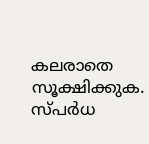കലരാതെ സൂക്ഷിക്കുക. സ്പർധ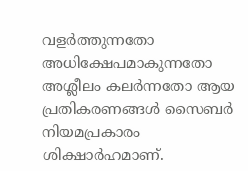വളർത്തുന്നതോ അധിക്ഷേപമാകുന്നതോ അശ്ലീലം കലർന്നതോ ആയ പ്രതികരണങ്ങൾ സൈബർ നിയമപ്രകാരം ശിക്ഷാർഹമാണ്.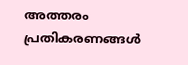അത്തരം പ്രതികരണങ്ങൾ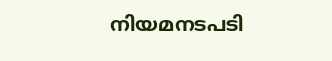നിയമനടപടി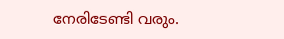നേരിടേണ്ടി വരും.